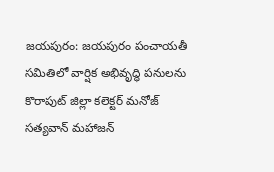జయపురం: జయపురం పంచాయతీ సమితిలో వార్షిక అభివృద్ధి పనులను కొరాపుట్ జిల్లా కలెక్టర్ మనోజ్ సత్యవాన్ మహాజన్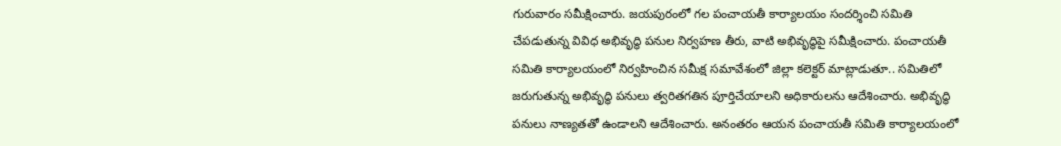గురువారం సమీక్షించారు. జయపురంలో గల పంచాయతీ కార్యాలయం సందర్శించి సమితి చేపడుతున్న వివిధ అభివృద్ధి పనుల నిర్వహణ తీరు, వాటి అభివృద్ధిపై సమీక్షించారు. పంచాయతీ సమితి కార్యాలయంలో నిర్వహించిన సమీక్ష సమావేశంలో జిల్లా కలెక్టర్ మాట్లాడుతూ.. సమితిలో జరుగుతున్న అభివృద్ధి పనులు త్వరితగతిన పూర్తిచేయాలని అధికారులను ఆదేశించారు. అభివృద్ధి పనులు నాణ్యతతో ఉండాలని ఆదేశించారు. అనంతరం ఆయన పంచాయతీ సమితి కార్యాలయంలో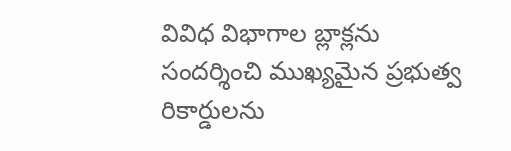వివిధ విభాగాల బ్లాక్లను సందర్శించి ముఖ్యమైన ప్రభుత్వ రికార్డులను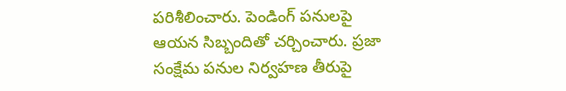పరిశీలించారు. పెండింగ్ పనులపై ఆయన సిబ్బందితో చర్చించారు. ప్రజా సంక్షేమ పనుల నిర్వహణ తీరుపై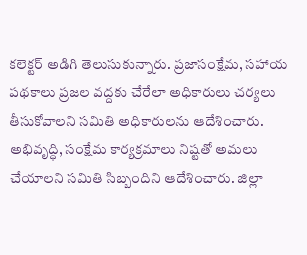కలెక్టర్ అడిగి తెలుసుకున్నారు. ప్రజాసంక్షేమ, సహాయ పథకాలు ప్రజల వద్దకు చేరేలా అధికారులు చర్యలు తీసుకోవాలని సమితి అధికారులను ఆదేశించారు. అభివృద్ధి, సంక్షేమ కార్యక్రమాలు నిష్టతో అమలు చేయాలని సమితి సిబ్బందిని ఆదేశించారు. జిల్లా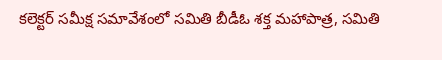కలెక్టర్ సమీక్ష సమావేశంలో సమితి బీడీఓ శక్త మహాపాత్ర, సమితి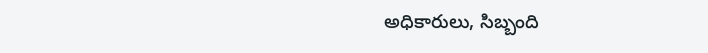అధికారులు, సిబ్బంది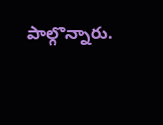పాల్గొన్నారు.